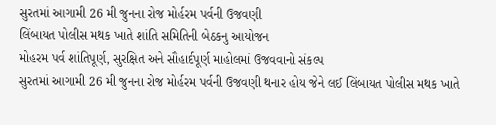સુરતમાં આગામી 26 મી જુનના રોજ મોર્હરમ પર્વની ઉજવણી
લિંબાયત પોલીસ મથક ખાતે શાંતિ સમિતિની બેઠકનુ આયોજન
મોહરમ પર્વ શાંતિપૂર્ણ, સુરક્ષિત અને સૌહાર્દપૂર્ણ માહોલમાં ઉજવવાનો સંકલ્પ
સુરતમાં આગામી 26 મી જુનના રોજ મોર્હરમ પર્વની ઉજવણી થનાર હોય જેને લઈ લિંબાયત પોલીસ મથક ખાતે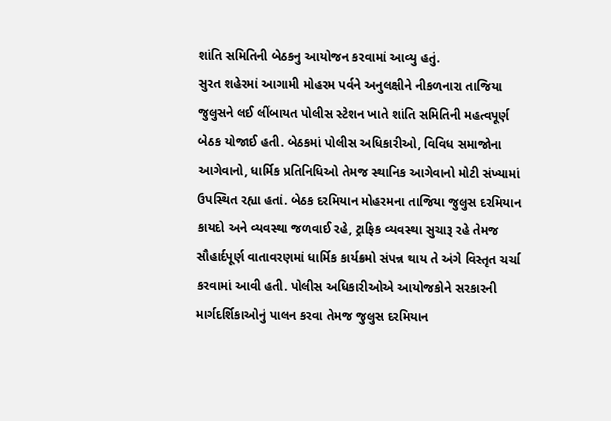શાંતિ સમિતિની બેઠકનુ આયોજન કરવામાં આવ્યુ હતું.
સુરત શહેરમાં આગામી મોહરમ પર્વને અનુલક્ષીને નીકળનારા તાજિયા જુલુસને લઈ લીંબાયત પોલીસ સ્ટેશન ખાતે શાંતિ સમિતિની મહત્વપૂર્ણ બેઠક યોજાઈ હતી. બેઠકમાં પોલીસ અધિકારીઓ, વિવિધ સમાજોના આગેવાનો, ધાર્મિક પ્રતિનિધિઓ તેમજ સ્થાનિક આગેવાનો મોટી સંખ્યામાં ઉપસ્થિત રહ્યા હતાં. બેઠક દરમિયાન મોહરમના તાજિયા જુલુસ દરમિયાન કાયદો અને વ્યવસ્થા જળવાઈ રહે, ટ્રાફિક વ્યવસ્થા સુચારૂ રહે તેમજ સૌહાર્દપૂર્ણ વાતાવરણમાં ધાર્મિક કાર્યક્રમો સંપન્ન થાય તે અંગે વિસ્તૃત ચર્ચા કરવામાં આવી હતી. પોલીસ અધિકારીઓએ આયોજકોને સરકારની માર્ગદર્શિકાઓનું પાલન કરવા તેમજ જુલુસ દરમિયાન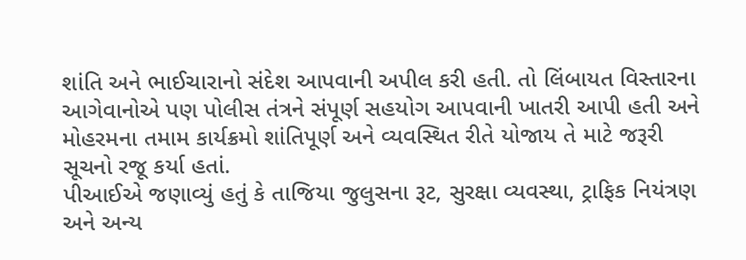શાંતિ અને ભાઈચારાનો સંદેશ આપવાની અપીલ કરી હતી. તો લિંબાયત વિસ્તારના આગેવાનોએ પણ પોલીસ તંત્રને સંપૂર્ણ સહયોગ આપવાની ખાતરી આપી હતી અને મોહરમના તમામ કાર્યક્રમો શાંતિપૂર્ણ અને વ્યવસ્થિત રીતે યોજાય તે માટે જરૂરી સૂચનો રજૂ કર્યા હતાં.
પીઆઈએ જણાવ્યું હતું કે તાજિયા જુલુસના રૂટ, સુરક્ષા વ્યવસ્થા, ટ્રાફિક નિયંત્રણ અને અન્ય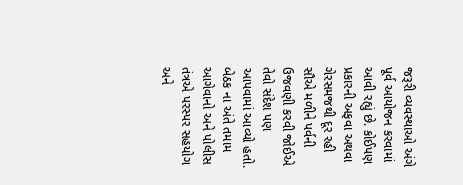જરૂરી વ્યવસ્થાઓ અંગે પૂર્વ આયોજન કરવામાં આવી રહ્યું છે. કોઈપણ પ્રકારની અફવા અથવા ગેરસમજથી દૂર રહી સૌએ મળીને પર્વની ઉજવણી કરવી જોઈએ તેવો સંદેશ પણ આપવામાં આવ્યો હતો. બેઠક ના અંતે તમામ આગેવાનો અને પોલીસ તંત્રએ પરસ્પર સહયોગ અને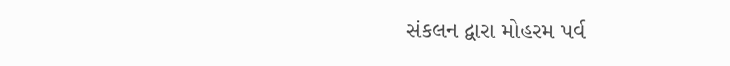સંકલન દ્વારા મોહરમ પર્વ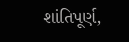શાંતિપૂર્ણ,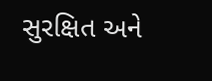સુરક્ષિત અને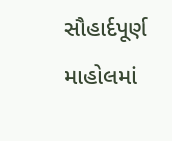સૌહાર્દપૂર્ણ માહોલમાં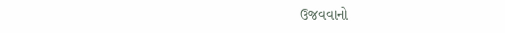ઉજવવાનો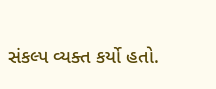સંકલ્પ વ્યક્ત કર્યો હતો.